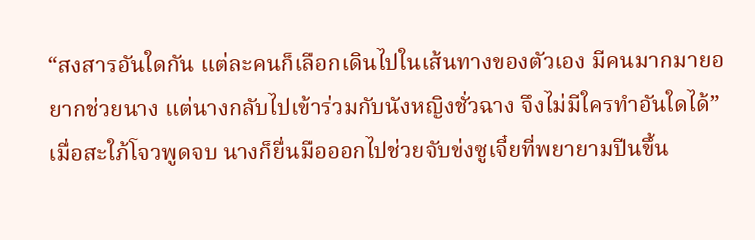“สงสารอันใดกัน แต่ละคนก็เลือกเดินไปในเส้นทางของตัวเอง มีคนมากมายอยากช่วยนาง แต่นางกลับไปเข้าร่วมกับนังหญิงชั่วฉาง จึงไม่มีใครทำอันใดได้” เมื่อสะใภ้โจวพูดจบ นางก็ยื่นมือออกไปช่วยจับข่งซูเจี๋ยที่พยายามปีนขึ้น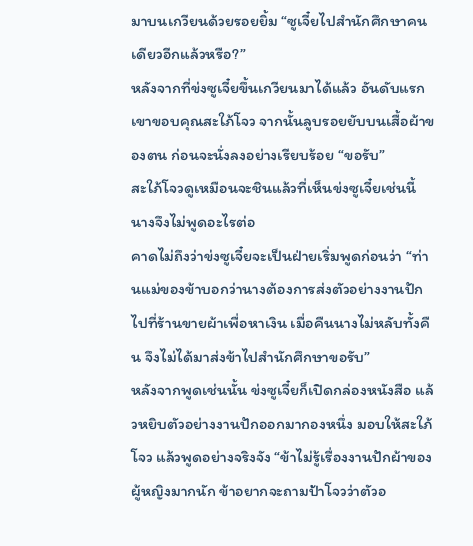มาบนเกวียนด้วยรอยยิ้ม “ซูเจี๋ยไปสำนักศึกษาคนเดียวอีกแล้วหรือ?”
หลังจากที่ข่งซูเจี๋ยขึ้นเกวียนมาได้แล้ว อันดับแรกเขาขอบคุณสะใภ้โจว จากนั้นลูบรอยยับบนเสื้อผ้าของตน ก่อนจะนั่งลงอย่างเรียบร้อย “ขอรับ”
สะใภ้โจวดูเหมือนจะชินแล้วที่เห็นข่งซูเจี๋ยเช่นนี้ นางจึงไม่พูดอะไรต่อ
คาดไม่ถึงว่าข่งซูเจี๋ยจะเป็นฝ่ายเริ่มพูดก่อนว่า “ท่านแม่ของข้าบอกว่านางต้องการส่งตัวอย่างงานปักไปที่ร้านขายผ้าเพื่อหาเงิน เมื่อคืนนางไม่หลับทั้งคืน จึงไม่ได้มาส่งข้าไปสำนักศึกษาขอรับ”
หลังจากพูดเช่นนั้น ข่งซูเจี๋ยก็เปิดกล่องหนังสือ แล้วหยิบตัวอย่างงานปักออกมากองหนึ่ง มอบให้สะใภ้โจว แล้วพูดอย่างจริงจัง “ข้าไม่รู้เรื่องงานปักผ้าของผู้หญิงมากนัก ข้าอยากจะถามป้าโจวว่าตัวอ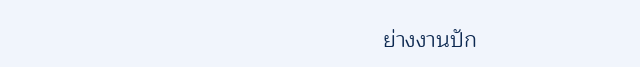ย่างงานปัก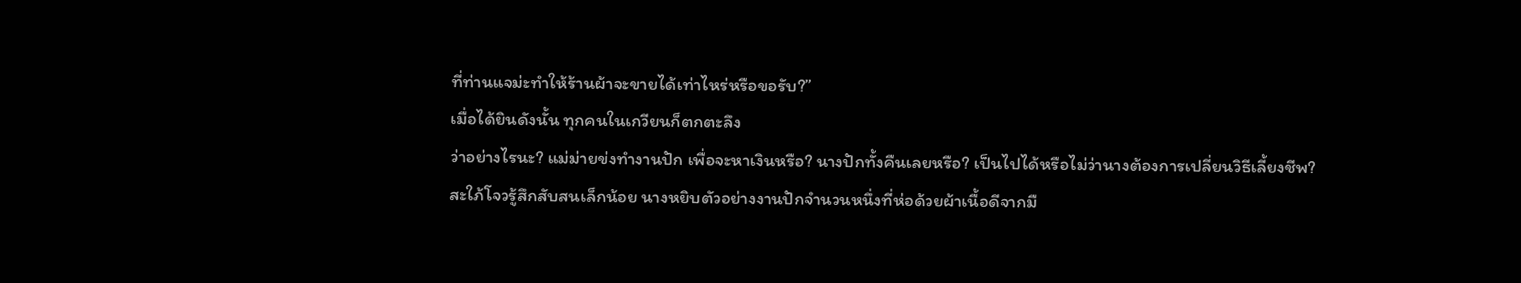ที่ท่านแจม่ะทำให้ร้านผ้าจะขายได้เท่าไหร่หรือขอรับ?”
เมื่อได้ยินดังนั้น ทุกคนในเกวียนก็ตกตะลึง
ว่าอย่างไรนะ? แม่ม่ายข่งทำงานปัก เพื่อจะหาเงินหรือ? นางปักทั้งคืนเลยหรือ? เป็นไปได้หรือไม่ว่านางต้องการเปลี่ยนวิธีเลี้ยงชีพ?
สะใภ้โจวรู้สึกสับสนเล็กน้อย นางหยิบตัวอย่างงานปักจำนวนหนึ่งที่ห่อด้วยผ้าเนื้อดีจากมื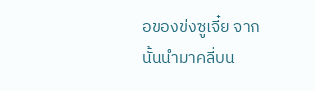อของข่งซูเจี๋ย จากนั้นนำมาคลี่บน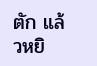ตัก แล้วหยิ